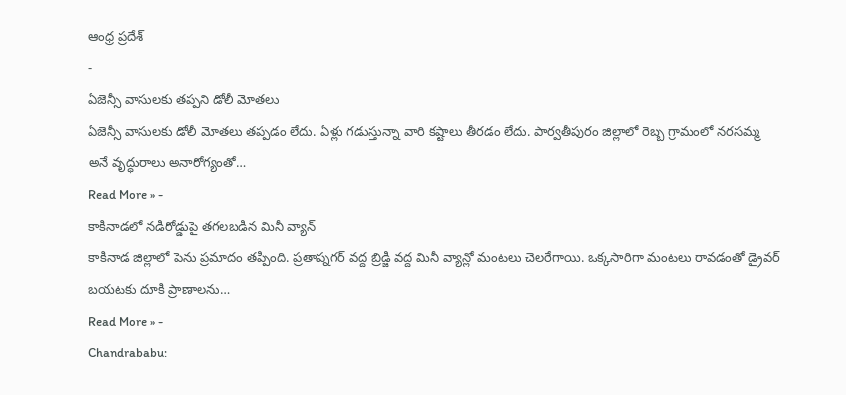ఆంధ్ర ప్రదేశ్
-
ఏజెన్సీ వాసులకు తప్పని డోలీ మోతలు
ఏజెన్సీ వాసులకు డోలీ మోతలు తప్పడం లేదు. ఏళ్లు గడుస్తున్నా వారి కష్టాలు తీరడం లేదు. పార్వతీపురం జిల్లాలో రెబ్బ గ్రామంలో నరసమ్మ అనే వృద్ధురాలు అనారోగ్యంతో…
Read More » -
కాకినాడలో నడిరోడ్డుపై తగలబడిన మినీ వ్యాన్
కాకినాడ జిల్లాలో పెను ప్రమాదం తప్పింది. ప్రతాప్నగర్ వద్ద బ్రిడ్జి వద్ద మినీ వ్యాన్లో మంటలు చెలరేగాయి. ఒక్కసారిగా మంటలు రావడంతో డ్రైవర్ బయటకు దూకి ప్రాణాలను…
Read More » -
Chandrababu: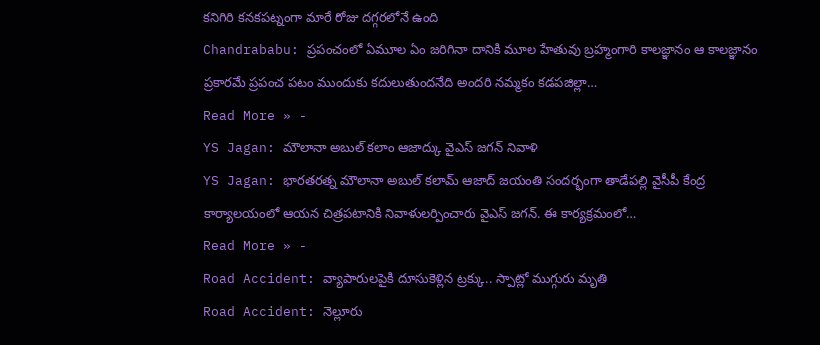కనిగిరి కనకపట్నంగా మారే రోజు దగ్గరలోనే ఉంది
Chandrababu: ప్రపంచంలో ఏమూల ఏం జరిగినా దానికి మూల హేతువు బ్రహ్మంగారి కాలజ్ఞానం ఆ కాలజ్ఞానం ప్రకారమే ప్రపంచ పటం ముందుకు కదులుతుందనేది అందరి నమ్మకం కడపజిల్లా…
Read More » -
YS Jagan: మౌలానా అబుల్ కలాం ఆజాద్కు వైఎస్ జగన్ నివాళి
YS Jagan: భారతరత్న మౌలానా అబుల్ కలామ్ ఆజాద్ జయంతి సందర్భంగా తాడేపల్లి వైసీపీ కేంద్ర కార్యాలయంలో ఆయన చిత్రపటానికి నివాళులర్పించారు వైఎస్ జగన్. ఈ కార్యక్రమంలో…
Read More » -
Road Accident: వ్యాపారులపైకి దూసుకెళ్లిన ట్రక్కు.. స్పాట్లో ముగ్గురు మృతి
Road Accident: నెల్లూరు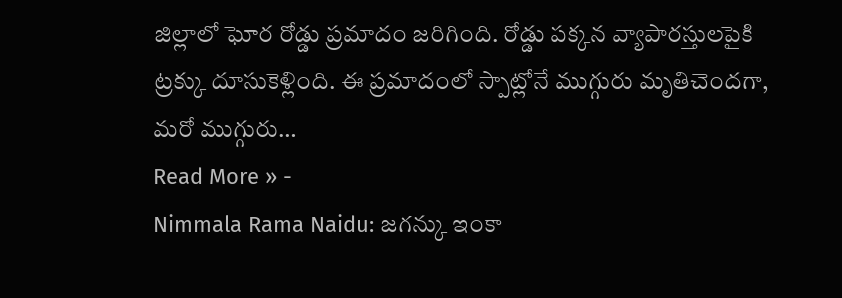జిల్లాలో ఘోర రోడ్డు ప్రమాదం జరిగింది. రోడ్డు పక్కన వ్యాపారస్తులపైకి ట్రక్కు దూసుకెళ్లింది. ఈ ప్రమాదంలో స్పాట్లోనే ముగ్గురు మృతిచెందగా, మరో ముగ్గురు…
Read More » -
Nimmala Rama Naidu: జగన్కు ఇంకా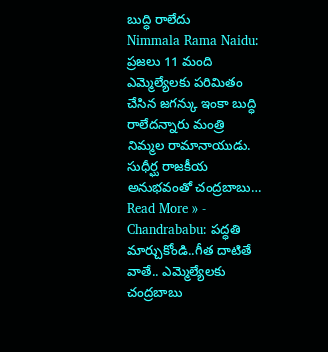బుద్ధి రాలేదు
Nimmala Rama Naidu: ప్రజలు 11 మంది ఎమ్మెల్యేలకు పరిమితం చేసిన జగన్కు ఇంకా బుద్ధి రాలేదన్నారు మంత్రి నిమ్మల రామానాయుడు. సుధీర్ఘ రాజకీయ అనుభవంతో చంద్రబాబు…
Read More » -
Chandrababu: పద్ధతి మార్చుకోండి..గీత దాటితే వాతే.. ఎమ్మెల్యేలకు చంద్రబాబు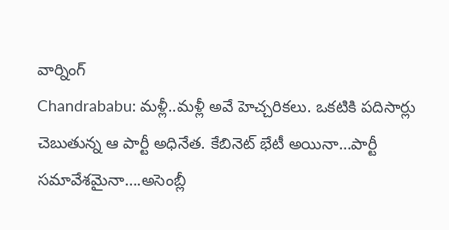వార్నింగ్
Chandrababu: మళ్లీ..మళ్లీ అవే హెచ్చరికలు. ఒకటికి పదిసార్లు చెబుతున్న ఆ పార్టీ అధినేత. కేబినెట్ భేటీ అయినా…పార్టీ సమావేశమైనా….అసెంబ్లీ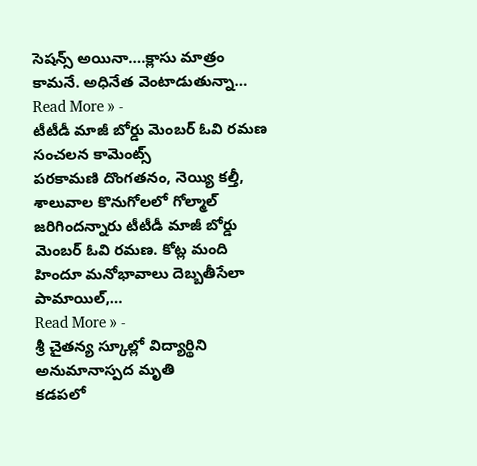సెషన్స్ అయినా….క్లాసు మాత్రం కామనే. అధినేత వెంటాడుతున్నా…
Read More » -
టీటీడీ మాజీ బోర్డు మెంబర్ ఓవి రమణ సంచలన కామెంట్స్
పరకామణి దొంగతనం, నెయ్యి కల్తీ, శాలువాల కొనుగోలలో గోల్మాల్ జరిగిందన్నారు టీటీడీ మాజీ బోర్డు మెంబర్ ఓవి రమణ. కోట్ల మంది హిందూ మనోభావాలు దెబ్బతీసేలా పామాయిల్,…
Read More » -
శ్రీ చైతన్య స్కూల్లో విద్యార్థిని అనుమానాస్పద మృతి
కడపలో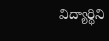విద్యార్థిని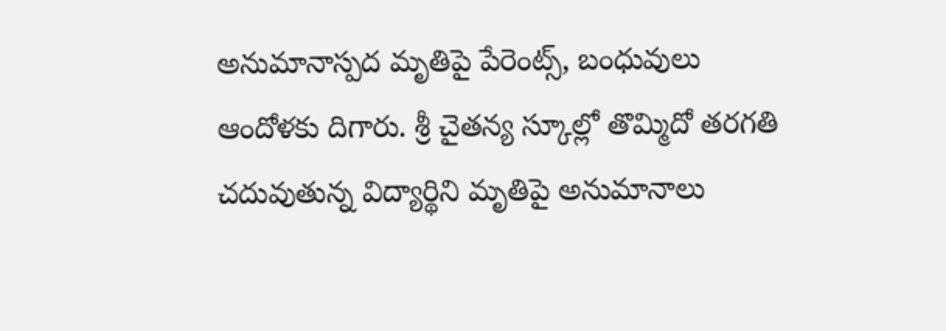అనుమానాస్పద మృతిపై పేరెంట్స్, బంధువులు ఆందోళకు దిగారు. శ్రీ చైతన్య స్కూల్లో తొమ్మిదో తరగతి చదువుతున్న విద్యార్థిని మృతిపై అనుమానాలు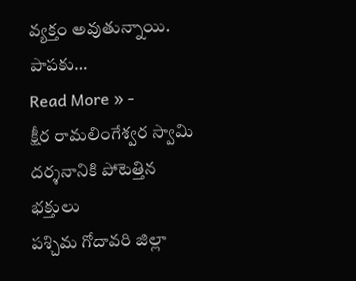వ్యక్తం అవుతున్నాయి. పాపకు…
Read More » -
క్షీర రామలింగేశ్వర స్వామి దర్శనానికి పోటెత్తిన భక్తులు
పశ్చిమ గోదావరి జిల్లా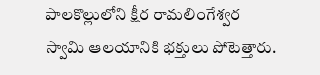పాలకొల్లులోని క్షీర రామలింగేశ్వర స్వామి ఆలయానికి భక్తులు పోటెత్తారు.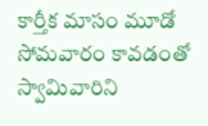కార్తీక మాసం మూడో సోమవారం కావడంతో స్వామివారిని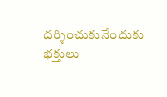దర్శించుకునేందుకు భక్తులు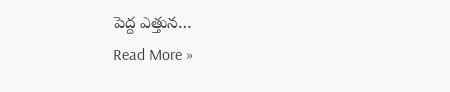పెద్ద ఎత్తున…
Read More »